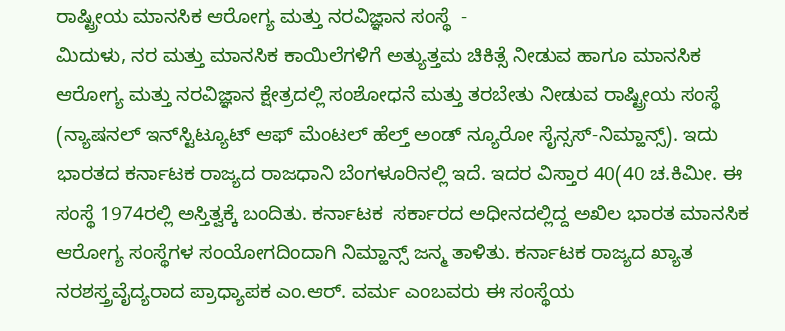ರಾಷ್ಟ್ರೀಯ ಮಾನಸಿಕ ಆರೋಗ್ಯ ಮತ್ತು ನರವಿಜ್ಞಾನ ಸಂಸ್ಥೆ  -
ಮಿದುಳು, ನರ ಮತ್ತು ಮಾನಸಿಕ ಕಾಯಿಲೆಗಳಿಗೆ ಅತ್ಯುತ್ತಮ ಚಿಕಿತ್ಸೆ ನೀಡುವ ಹಾಗೂ ಮಾನಸಿಕ ಆರೋಗ್ಯ ಮತ್ತು ನರವಿಜ್ಞಾನ ಕ್ಷೇತ್ರದಲ್ಲಿ ಸಂಶೋಧನೆ ಮತ್ತು ತರಬೇತು ನೀಡುವ ರಾಷ್ಟ್ರೀಯ ಸಂಸ್ಥೆ (ನ್ಯಾಷನಲ್ ಇನ್‍ಸ್ಟಿಟ್ಯೂಟ್ ಆಫ್ ಮೆಂಟಲ್ ಹೆಲ್ತ್ ಅಂಡ್ ನ್ಯೂರೋ ಸೈನ್ಸಸ್-ನಿಮ್ಹಾನ್ಸ್). ಇದು ಭಾರತದ ಕರ್ನಾಟಕ ರಾಜ್ಯದ ರಾಜಧಾನಿ ಬೆಂಗಳೂರಿನಲ್ಲಿ ಇದೆ. ಇದರ ವಿಸ್ತಾರ 40(40 ಚ.ಕಿಮೀ. ಈ ಸಂಸ್ಥೆ 1974ರಲ್ಲಿ ಅಸ್ತಿತ್ವಕ್ಕೆ ಬಂದಿತು. ಕರ್ನಾಟಕ  ಸರ್ಕಾರದ ಅಧೀನದಲ್ಲಿದ್ದ ಅಖಿಲ ಭಾರತ ಮಾನಸಿಕ ಆರೋಗ್ಯ ಸಂಸ್ಥೆಗಳ ಸಂಯೋಗದಿಂದಾಗಿ ನಿಮ್ಹಾನ್ಸ್ ಜನ್ಮ ತಾಳಿತು. ಕರ್ನಾಟಕ ರಾಜ್ಯದ ಖ್ಯಾತ ನರಶಸ್ತ್ರವೈದ್ಯರಾದ ಪ್ರಾಧ್ಯಾಪಕ ಎಂ.ಆರ್. ವರ್ಮ ಎಂಬವರು ಈ ಸಂಸ್ಥೆಯ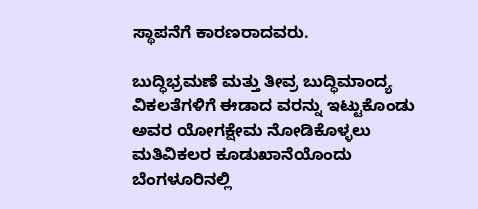ಸ್ಥಾಪನೆಗೆ ಕಾರಣರಾದವರು.

ಬುದ್ಧಿಭ್ರಮಣೆ ಮತ್ತು ತೀವ್ರ ಬುದ್ಧಿಮಾಂದ್ಯ ವಿಕಲತೆಗಳಿಗೆ ಈಡಾದ ವರನ್ನು ಇಟ್ಟುಕೊಂಡು ಅವರ ಯೋಗಕ್ಷೇಮ ನೋಡಿಕೊಳ್ಳಲು ಮತಿವಿಕಲರ ಕೂಡುಖಾನೆಯೊಂದು ಬೆಂಗಳೂರಿನಲ್ಲಿ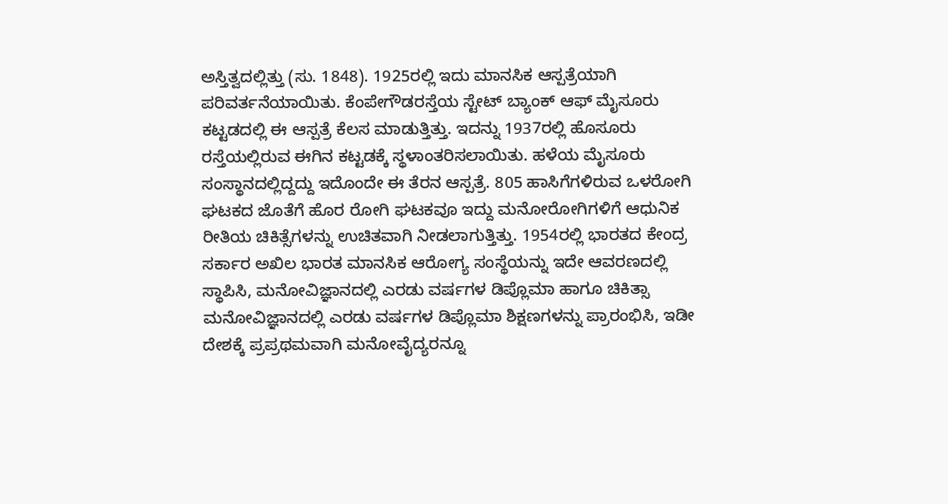ಅಸ್ತಿತ್ವದಲ್ಲಿತ್ತು (ಸು. 1848). 1925ರಲ್ಲಿ ಇದು ಮಾನಸಿಕ ಆಸ್ಪತ್ರೆಯಾಗಿ ಪರಿವರ್ತನೆಯಾಯಿತು. ಕೆಂಪೇಗೌಡರಸ್ತೆಯ ಸ್ಟೇಟ್ ಬ್ಯಾಂಕ್ ಆಫ್ ಮೈಸೂರು ಕಟ್ಟಡದಲ್ಲಿ ಈ ಆಸ್ಪತ್ರೆ ಕೆಲಸ ಮಾಡುತ್ತಿತ್ತು. ಇದನ್ನು 1937ರಲ್ಲಿ ಹೊಸೂರು ರಸ್ತೆಯಲ್ಲಿರುವ ಈಗಿನ ಕಟ್ಟಡಕ್ಕೆ ಸ್ಥಳಾಂತರಿಸಲಾಯಿತು. ಹಳೆಯ ಮೈಸೂರು ಸಂಸ್ಥಾನದಲ್ಲಿದ್ದದ್ದು ಇದೊಂದೇ ಈ ತೆರನ ಆಸ್ಪತ್ರೆ. 805 ಹಾಸಿಗೆಗಳಿರುವ ಒಳರೋಗಿ ಘಟಕದ ಜೊತೆಗೆ ಹೊರ ರೋಗಿ ಘಟಕವೂ ಇದ್ದು ಮನೋರೋಗಿಗಳಿಗೆ ಆಧುನಿಕ ರೀತಿಯ ಚಿಕಿತ್ಸೆಗಳನ್ನು ಉಚಿತವಾಗಿ ನೀಡಲಾಗುತ್ತಿತ್ತು. 1954ರಲ್ಲಿ ಭಾರತದ ಕೇಂದ್ರ ಸರ್ಕಾರ ಅಖಿಲ ಭಾರತ ಮಾನಸಿಕ ಆರೋಗ್ಯ ಸಂಸ್ಥೆಯನ್ನು ಇದೇ ಆವರಣದಲ್ಲಿ ಸ್ಥಾಪಿಸಿ, ಮನೋವಿಜ್ಞಾನದಲ್ಲಿ ಎರಡು ವರ್ಷಗಳ ಡಿಪ್ಲೊಮಾ ಹಾಗೂ ಚಿಕಿತ್ಸಾ ಮನೋವಿಜ್ಞಾನದಲ್ಲಿ ಎರಡು ವರ್ಷಗಳ ಡಿಪ್ಲೊಮಾ ಶಿಕ್ಷಣಗಳನ್ನು ಪ್ರಾರಂಭಿಸಿ, ಇಡೀ ದೇಶಕ್ಕೆ ಪ್ರಪ್ರಥಮವಾಗಿ ಮನೋವೈದ್ಯರನ್ನೂ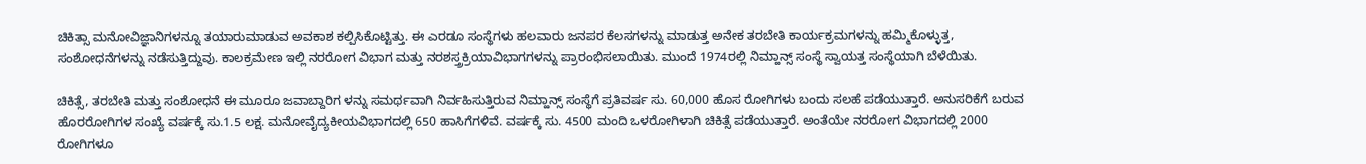ಚಿಕಿತ್ಸಾ ಮನೋವಿಜ್ಞಾನಿಗಳನ್ನೂ ತಯಾರುಮಾಡುವ ಅವಕಾಶ ಕಲ್ಪಿಸಿಕೊಟ್ಟಿತ್ತು. ಈ ಎರಡೂ ಸಂಸ್ಥೆಗಳು ಹಲವಾರು ಜನಪರ ಕೆಲಸಗಳನ್ನು ಮಾಡುತ್ತ ಅನೇಕ ತರಬೇತಿ ಕಾರ್ಯಕ್ರಮಗಳನ್ನು ಹಮ್ಮಿಕೊಳ್ಳುತ್ತ, ಸಂಶೋಧನೆಗಳನ್ನು ನಡೆಸುತ್ತಿದ್ದುವು. ಕಾಲಕ್ರಮೇಣ ಇಲ್ಲಿ ನರರೋಗ ವಿಭಾಗ ಮತ್ತು ನರಶಸ್ತ್ರಕ್ರಿಯಾವಿಭಾಗಗಳನ್ನು ಪ್ರಾರಂಭಿಸಲಾಯಿತು. ಮುಂದೆ 1974ರಲ್ಲಿ ನಿಮ್ಹಾನ್ಸ್ ಸಂಸ್ಥೆ ಸ್ವಾಯತ್ತ ಸಂಸ್ಥೆಯಾಗಿ ಬೆಳೆಯಿತು.

ಚಿಕಿತ್ಸೆ, ತರಬೇತಿ ಮತ್ತು ಸಂಶೋಧನೆ ಈ ಮೂರೂ ಜವಾಬ್ದಾರಿಗ ಳನ್ನು ಸಮರ್ಥವಾಗಿ ನಿರ್ವಹಿಸುತ್ತಿರುವ ನಿಮ್ಹಾನ್ಸ್ ಸಂಸ್ಥೆಗೆ ಪ್ರತಿವರ್ಷ ಸು. 60,000 ಹೊಸ ರೋಗಿಗಳು ಬಂದು ಸಲಹೆ ಪಡೆಯುತ್ತಾರೆ. ಅನುಸರಿಕೆಗೆ ಬರುವ ಹೊರರೋಗಿಗಳ ಸಂಖ್ಯೆ ವರ್ಷಕ್ಕೆ ಸು.1.5 ಲಕ್ಷ. ಮನೋವೈದ್ಯಕೀಯವಿಭಾಗದಲ್ಲಿ 650 ಹಾಸಿಗೆಗಳಿವೆ. ವರ್ಷಕ್ಕೆ ಸು. 4500 ಮಂದಿ ಒಳರೋಗಿಳಾಗಿ ಚಿಕಿತ್ಸೆ ಪಡೆಯುತ್ತಾರೆ. ಅಂತೆಯೇ ನರರೋಗ ವಿಭಾಗದಲ್ಲಿ 2000 ರೋಗಿಗಳೂ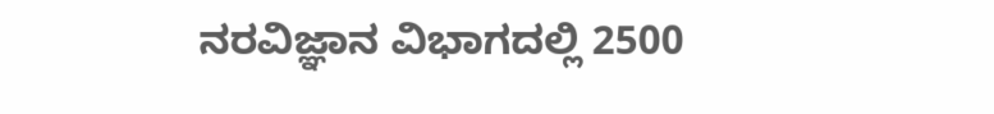ನರವಿಜ್ಞಾನ ವಿಭಾಗದಲ್ಲಿ 2500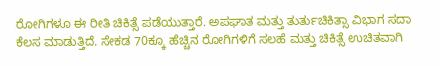ರೋಗಿಗಳೂ ಈ ರೀತಿ ಚಿಕಿತ್ಸೆ ಪಡೆಯುತ್ತಾರೆ. ಅಪಘಾತ ಮತ್ತು ತುರ್ತುಚಿಕಿತ್ಸಾ ವಿಭಾಗ ಸದಾ ಕೆಲಸ ಮಾಡುತ್ತಿದೆ. ಸೇಕಡ 70ಕ್ಕೂ ಹೆಚ್ಚಿನ ರೋಗಿಗಳಿಗೆ ಸಲಹೆ ಮತ್ತು ಚಿಕಿತ್ಸೆ ಉಚಿತವಾಗಿ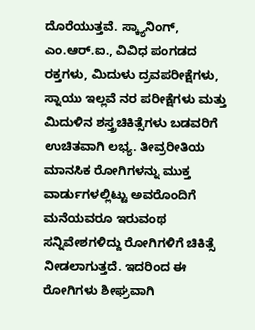ದೊರೆಯುತ್ತವೆ. ಸ್ಕ್ಯಾನಿಂಗ್, ಎಂ.ಆರ್.ಐ., ವಿವಿಧ ಪಂಗಡದ ರಕ್ತಗಳು, ಮಿದುಳು ದ್ರವಪರೀಕ್ಷೆಗಳು, ಸ್ನಾಯು ಇಲ್ಲವೆ ನರ ಪರೀಕ್ಷೆಗಳು ಮತ್ತು ಮಿದುಳಿನ ಶಸ್ತ್ರಚಿಕಿತ್ಸೆಗಳು ಬಡವರಿಗೆ ಉಚಿತವಾಗಿ ಲಭ್ಯ. ತೀವ್ರರೀತಿಯ ಮಾನಸಿಕ ರೋಗಿಗಳನ್ನು ಮುಕ್ತ ವಾರ್ಡುಗಳಲ್ಲಿಟ್ಟು ಅವರೊಂದಿಗೆ ಮನೆಯವರೂ ಇರುವಂಥ ಸನ್ನಿವೇಶಗಳಿದ್ದು ರೋಗಿಗಳಿಗೆ ಚಿಕಿತ್ಸೆ ನೀಡಲಾಗುತ್ತದೆ. ಇದರಿಂದ ಈ ರೋಗಿಗಳು ಶೀಘ್ರವಾಗಿ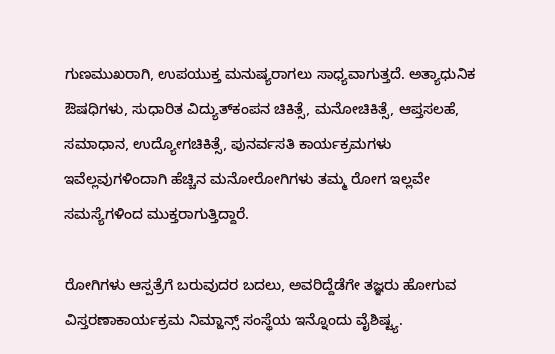ಗುಣಮುಖರಾಗಿ, ಉಪಯುಕ್ತ ಮನುಷ್ಯರಾಗಲು ಸಾಧ್ಯವಾಗುತ್ತದೆ. ಅತ್ಯಾಧುನಿಕ ಔಷಧಿಗಳು, ಸುಧಾರಿತ ವಿದ್ಯುತ್‍ಕಂಪನ ಚಿಕಿತ್ಸೆ, ಮನೋಚಿಕಿತ್ಸೆ, ಆಪ್ತಸಲಹೆ, ಸಮಾಧಾನ, ಉದ್ಯೋಗಚಿಕಿತ್ಸೆ, ಪುನರ್ವಸತಿ ಕಾರ್ಯಕ್ರಮಗಳು ಇವೆಲ್ಲವುಗಳಿಂದಾಗಿ ಹೆಚ್ಚಿನ ಮನೋರೋಗಿಗಳು ತಮ್ಮ ರೋಗ ಇಲ್ಲವೇ ಸಮಸ್ಯೆಗಳಿಂದ ಮುಕ್ತರಾಗುತ್ತಿದ್ದಾರೆ.

ರೋಗಿಗಳು ಆಸ್ಪತ್ರೆಗೆ ಬರುವುದರ ಬದಲು, ಅವರಿದ್ದೆಡೆಗೇ ತಜ್ಞರು ಹೋಗುವ ವಿಸ್ತರಣಾಕಾರ್ಯಕ್ರಮ ನಿಮ್ಹಾನ್ಸ್ ಸಂಸ್ಥೆಯ ಇನ್ನೊಂದು ವೈಶಿಷ್ಟ್ಯ.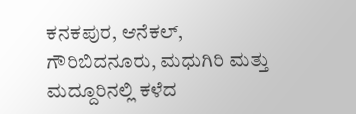ಕನಕಪುರ, ಆನೆಕಲ್, ಗೌರಿಬಿದನೂರು, ಮಧುಗಿರಿ ಮತ್ತು ಮದ್ದೂರಿನಲ್ಲಿ ಕಳೆದ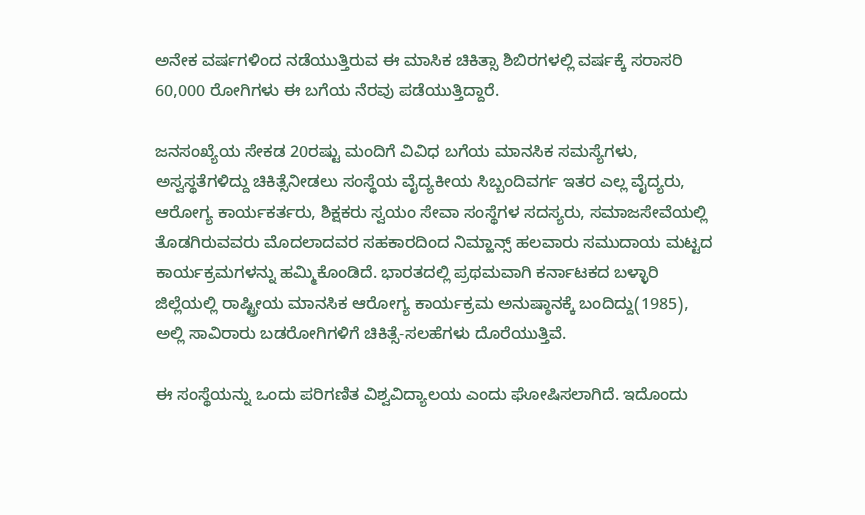ಅನೇಕ ವರ್ಷಗಳಿಂದ ನಡೆಯುತ್ತಿರುವ ಈ ಮಾಸಿಕ ಚಿಕಿತ್ಸಾ ಶಿಬಿರಗಳಲ್ಲಿ ವರ್ಷಕ್ಕೆ ಸರಾಸರಿ 60,000 ರೋಗಿಗಳು ಈ ಬಗೆಯ ನೆರವು ಪಡೆಯುತ್ತಿದ್ದಾರೆ.

ಜನಸಂಖ್ಯೆಯ ಸೇಕಡ 20ರಷ್ಟು ಮಂದಿಗೆ ವಿವಿಧ ಬಗೆಯ ಮಾನಸಿಕ ಸಮಸ್ಯೆಗಳು, ಅಸ್ವಸ್ಥತೆಗಳಿದ್ದು ಚಿಕಿತ್ಸೆನೀಡಲು ಸಂಸ್ಥೆಯ ವೈದ್ಯಕೀಯ ಸಿಬ್ಬಂದಿವರ್ಗ ಇತರ ಎಲ್ಲ ವೈದ್ಯರು, ಆರೋಗ್ಯ ಕಾರ್ಯಕರ್ತರು, ಶಿಕ್ಷಕರು ಸ್ವಯಂ ಸೇವಾ ಸಂಸ್ಥೆಗಳ ಸದಸ್ಯರು, ಸಮಾಜಸೇವೆಯಲ್ಲಿ ತೊಡಗಿರುವವರು ಮೊದಲಾದವರ ಸಹಕಾರದಿಂದ ನಿಮ್ಹಾನ್ಸ್ ಹಲವಾರು ಸಮುದಾಯ ಮಟ್ಟದ ಕಾರ್ಯಕ್ರಮಗಳನ್ನು ಹಮ್ಮಿಕೊಂಡಿದೆ. ಭಾರತದಲ್ಲಿ ಪ್ರಥಮವಾಗಿ ಕರ್ನಾಟಕದ ಬಳ್ಳಾರಿ ಜಿಲ್ಲೆಯಲ್ಲಿ ರಾಷ್ಟ್ರೀಯ ಮಾನಸಿಕ ಆರೋಗ್ಯ ಕಾರ್ಯಕ್ರಮ ಅನುಷ್ಠಾನಕ್ಕೆ ಬಂದಿದ್ದು(1985), ಅಲ್ಲಿ ಸಾವಿರಾರು ಬಡರೋಗಿಗಳಿಗೆ ಚಿಕಿತ್ಸೆ-ಸಲಹೆಗಳು ದೊರೆಯುತ್ತಿವೆ.

ಈ ಸಂಸ್ಥೆಯನ್ನು ಒಂದು ಪರಿಗಣಿತ ವಿಶ್ವವಿದ್ಯಾಲಯ ಎಂದು ಘೋಷಿಸಲಾಗಿದೆ. ಇದೊಂದು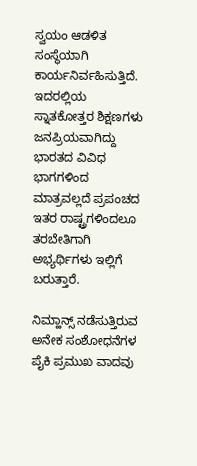ಸ್ವಯಂ ಆಡಳಿತ ಸಂಸ್ಥೆಯಾಗಿ ಕಾರ್ಯನಿರ್ವಹಿಸುತ್ತಿದೆ. ಇದರಲ್ಲಿಯ ಸ್ನಾತಕೋತ್ತರ ಶಿಕ್ಷಣಗಳು ಜನಪ್ರಿಯವಾಗಿದ್ದು ಭಾರತದ ವಿವಿಧ ಭಾಗಗಳಿಂದ ಮಾತ್ರವಲ್ಲದೆ ಪ್ರಪಂಚದ ಇತರ ರಾಷ್ಟ್ರಗಳಿಂದಲೂ ತರಬೇತಿಗಾಗಿ ಅಭ್ಯರ್ಥಿಗಳು ಇಲ್ಲಿಗೆ ಬರುತ್ತಾರೆ.

ನಿಮ್ಹಾನ್ಸ್ ನಡೆಸುತ್ತಿರುವ ಅನೇಕ ಸಂಶೋಧನೆಗಳ ಪೈಕಿ ಪ್ರಮುಖ ವಾದವು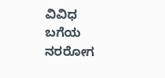ವಿವಿಧ ಬಗೆಯ ನರರೋಗ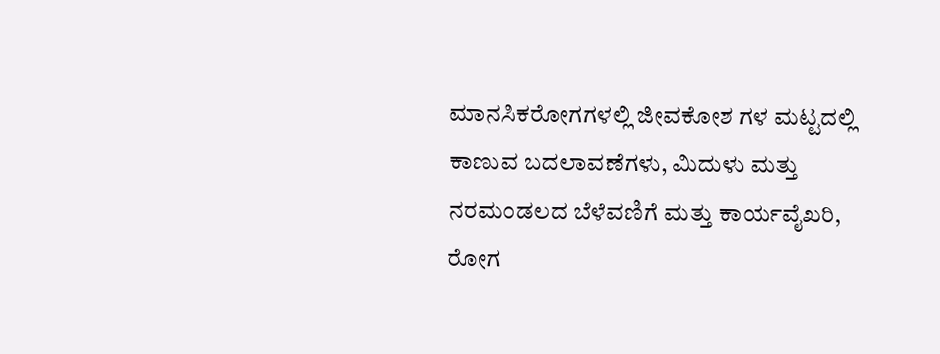ಮಾನಸಿಕರೋಗಗಳಲ್ಲಿ ಜೀವಕೋಶ ಗಳ ಮಟ್ಟದಲ್ಲಿ ಕಾಣುವ ಬದಲಾವಣೆಗಳು, ಮಿದುಳು ಮತ್ತು ನರಮಂಡಲದ ಬೆಳೆವಣಿಗೆ ಮತ್ತು ಕಾರ್ಯವೈಖರಿ, ರೋಗ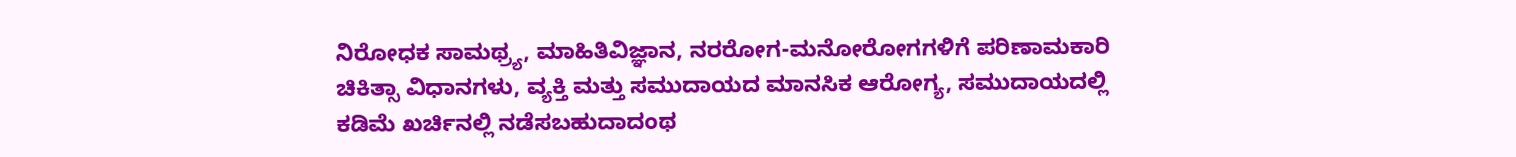ನಿರೋಧಕ ಸಾಮಥ್ರ್ಯ, ಮಾಹಿತಿವಿಜ್ಞಾನ, ನರರೋಗ-ಮನೋರೋಗಗಳಿಗೆ ಪರಿಣಾಮಕಾರಿ ಚಿಕಿತ್ಸಾ ವಿಧಾನಗಳು, ವ್ಯಕ್ತಿ ಮತ್ತು ಸಮುದಾಯದ ಮಾನಸಿಕ ಆರೋಗ್ಯ, ಸಮುದಾಯದಲ್ಲಿ ಕಡಿಮೆ ಖರ್ಚಿನಲ್ಲಿ ನಡೆಸಬಹುದಾದಂಥ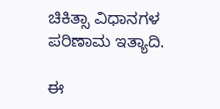ಚಿಕಿತ್ಸಾ ವಿಧಾನಗಳ ಪರಿಣಾಮ ಇತ್ಯಾದಿ.

ಈ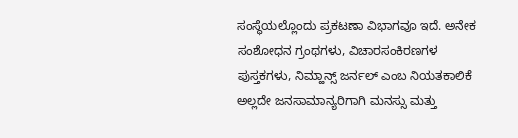ಸಂಸ್ಥೆಯಲ್ಲೊಂದು ಪ್ರಕಟಣಾ ವಿಭಾಗವೂ ಇದೆ. ಅನೇಕ ಸಂಶೋಧನ ಗ್ರಂಥಗಳು, ವಿಚಾರಸಂಕಿರಣಗಳ ಪುಸ್ತಕಗಳು, ನಿಮ್ಹಾನ್ಸ್ ಜರ್ನಲ್ ಎಂಬ ನಿಯತಕಾಲಿಕೆ ಅಲ್ಲದೇ ಜನಸಾಮಾನ್ಯರಿಗಾಗಿ ಮನಸ್ಸು ಮತ್ತು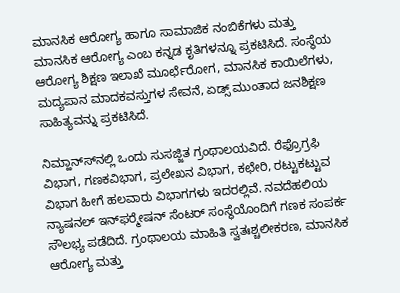ಮಾನಸಿಕ ಆರೋಗ್ಯ ಹಾಗೂ ಸಾಮಾಜಿಕ ನಂಬಿಕೆಗಳು ಮತ್ತು ಮಾನಸಿಕ ಆರೋಗ್ಯ ಎಂಬ ಕನ್ನಡ ಕೃತಿಗಳನ್ನೂ ಪ್ರಕಟಿಸಿದೆ. ಸಂಸ್ಥೆಯ ಆರೋಗ್ಯ ಶಿಕ್ಷಣ ಇಲಾಖೆ ಮೂರ್ಛೆರೋಗ, ಮಾನಸಿಕ ಕಾಯಿಲೆಗಳು, ಮದ್ಯಪಾನ ಮಾದಕವಸ್ತುಗಳ ಸೇವನೆ, ಏಡ್ಸ್ ಮುಂತಾದ ಜನಶಿಕ್ಷಣ ಸಾಹಿತ್ಯವನ್ನು ಪ್ರಕಟಿಸಿದೆ.

ನಿಮ್ಹಾನ್ಸ್‍ನಲ್ಲಿ ಒಂದು ಸುಸಜ್ಜಿತ ಗ್ರಂಥಾಲಯವಿದೆ. ರೆಫ್ರೊಗ್ರಫಿ ವಿಭಾಗ, ಗಣಕವಿಭಾಗ, ಪ್ರಲೇಖನ ವಿಭಾಗ, ಕಛೇರಿ, ರಟ್ಟುಕಟ್ಟುವ ವಿಭಾಗ ಹೀಗೆ ಹಲವಾರು ವಿಭಾಗಗಳು ಇದರಲ್ಲಿವೆ. ನವದೆಹಲಿಯ ನ್ಯಾಷನಲ್ ಇನ್‍ಫರ್‍ಮೇಷನ್ ಸೆಂಟರ್ ಸಂಸ್ಥೆಯೊಂದಿಗೆ ಗಣಕ ಸಂಪರ್ಕ ಸೌಲಭ್ಯ ಪಡೆದಿದೆ. ಗ್ರಂಥಾಲಯ ಮಾಹಿತಿ ಸ್ವತಃಶ್ಚಲೀಕರಣ, ಮಾನಸಿಕ ಆರೋಗ್ಯ ಮತ್ತು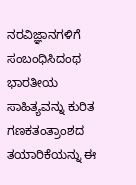ನರವಿಜ್ಞಾನಗಳಿಗೆ ಸಂಬಂಧಿಸಿದಂಥ ಭಾರತೀಯ ಸಾಹಿತ್ಯವನ್ನು ಕುರಿತ ಗಣಕತಂತ್ರಾಂಶದ ತಯಾರಿಕೆಯನ್ನು ಈ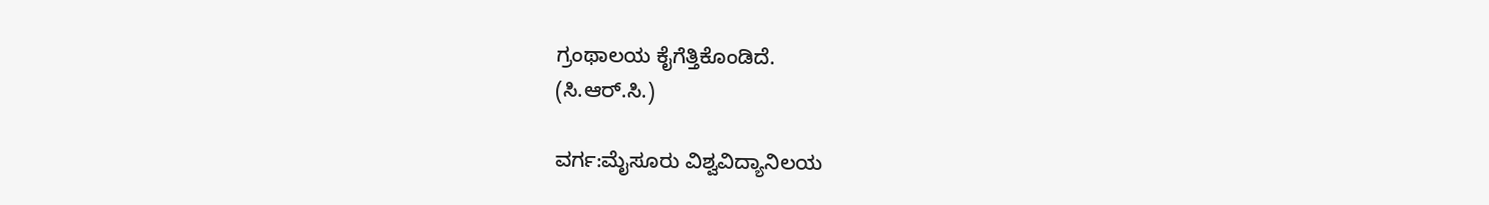ಗ್ರಂಥಾಲಯ ಕೈಗೆತ್ತಿಕೊಂಡಿದೆ.
(ಸಿ.ಆರ್.ಸಿ.)

ವರ್ಗ:ಮೈಸೂರು ವಿಶ್ವವಿದ್ಯಾನಿಲಯ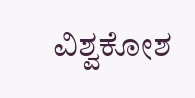ವಿಶ್ವಕೋಶ